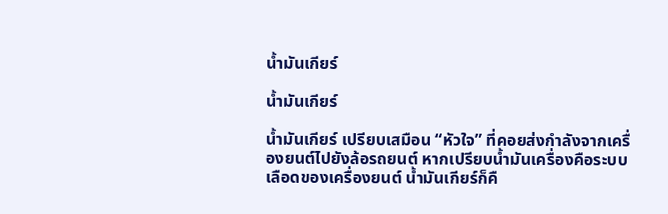น้ำมันเกียร์

น้ำมันเกียร์

น้ำมันเกียร์ เปรียบเสมือน “หัวใจ” ที่คอยส่งกำลังจากเครื่องยนต์ไปยังล้อรถยนต์ หากเปรียบน้ำมันเครื่องคือระบบเลือดของเครื่องยนต์ น้ำมันเกียร์ก็คื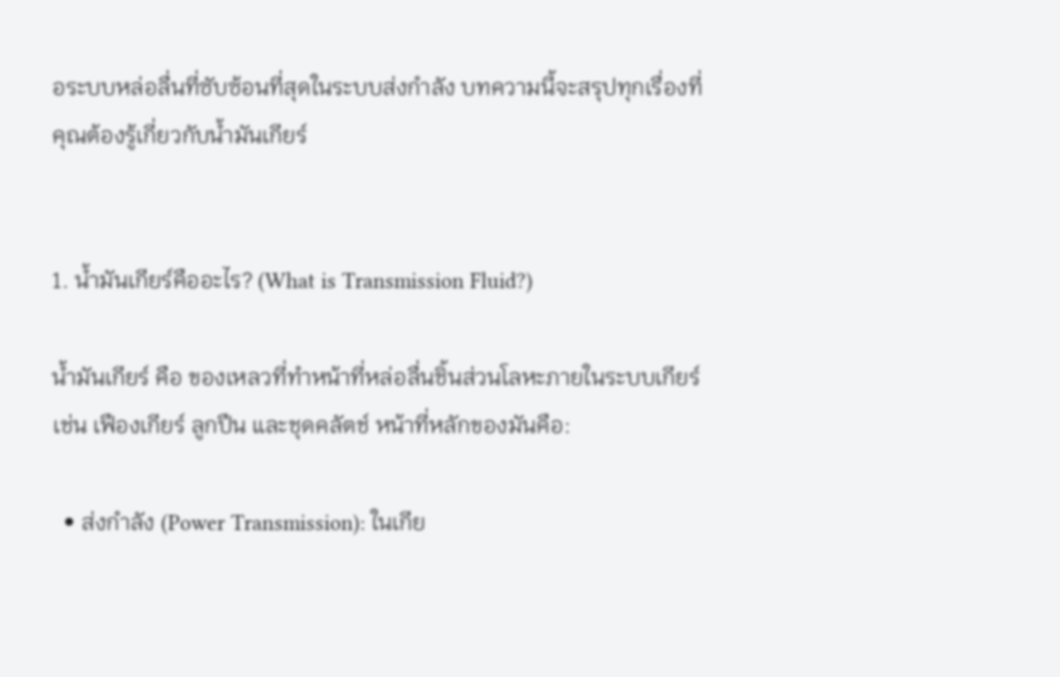อระบบหล่อลื่นที่ซับซ้อนที่สุดในระบบส่งกำลัง บทความนี้จะสรุปทุกเรื่องที่คุณต้องรู้เกี่ยวกับน้ำมันเกียร์


1. น้ำมันเกียร์คืออะไร? (What is Transmission Fluid?)

น้ำมันเกียร์ คือ ของเหลวที่ทำหน้าที่หล่อลื่นชิ้นส่วนโลหะภายในระบบเกียร์ เช่น เฟืองเกียร์ ลูกปืน และชุดคลัตช์ หน้าที่หลักของมันคือ:

  • ส่งกำลัง (Power Transmission): ในเกีย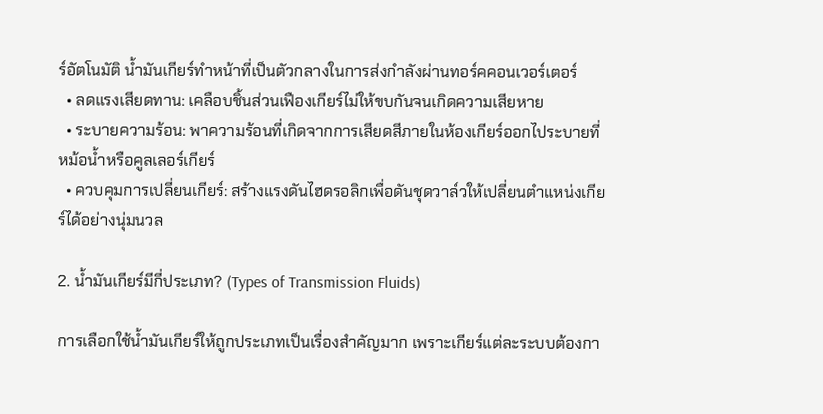ร์อัตโนมัติ น้ำมันเกียร์ทำหน้าที่เป็นตัวกลางในการส่งกำลังผ่านทอร์คคอนเวอร์เตอร์
  • ลดแรงเสียดทาน: เคลือบชิ้นส่วนเฟืองเกียร์ไม่ให้ขบกันจนเกิดความเสียหาย
  • ระบายความร้อน: พาความร้อนที่เกิดจากการเสียดสีภายในห้องเกียร์ออกไประบายที่หม้อน้ำหรือคูลเลอร์เกียร์
  • ควบคุมการเปลี่ยนเกียร์: สร้างแรงดันไฮดรอลิกเพื่อดันชุดวาล์วให้เปลี่ยนตำแหน่งเกียร์ได้อย่างนุ่มนวล

2. น้ำมันเกียร์มีกี่ประเภท? (Types of Transmission Fluids)

การเลือกใช้น้ำมันเกียร์ให้ถูกประเภทเป็นเรื่องสำคัญมาก เพราะเกียร์แต่ละระบบต้องกา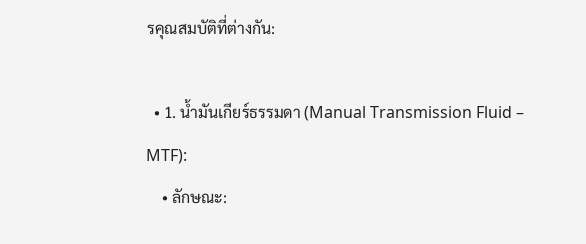รคุณสมบัติที่ต่างกัน:

  • 1. น้ำมันเกียร์ธรรมดา (Manual Transmission Fluid – MTF):
    • ลักษณะ: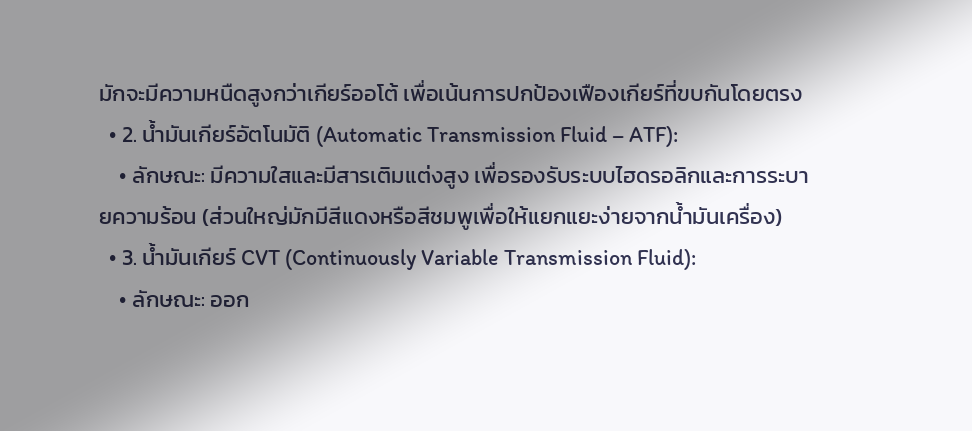มักจะมีความหนืดสูงกว่าเกียร์ออโต้ เพื่อเน้นการปกป้องเฟืองเกียร์ที่ขบกันโดยตรง
  • 2. น้ำมันเกียร์อัตโนมัติ (Automatic Transmission Fluid – ATF):
    • ลักษณะ: มีความใสและมีสารเติมแต่งสูง เพื่อรองรับระบบไฮดรอลิกและการระบายความร้อน (ส่วนใหญ่มักมีสีแดงหรือสีชมพูเพื่อให้แยกแยะง่ายจากน้ำมันเครื่อง)
  • 3. น้ำมันเกียร์ CVT (Continuously Variable Transmission Fluid):
    • ลักษณะ: ออก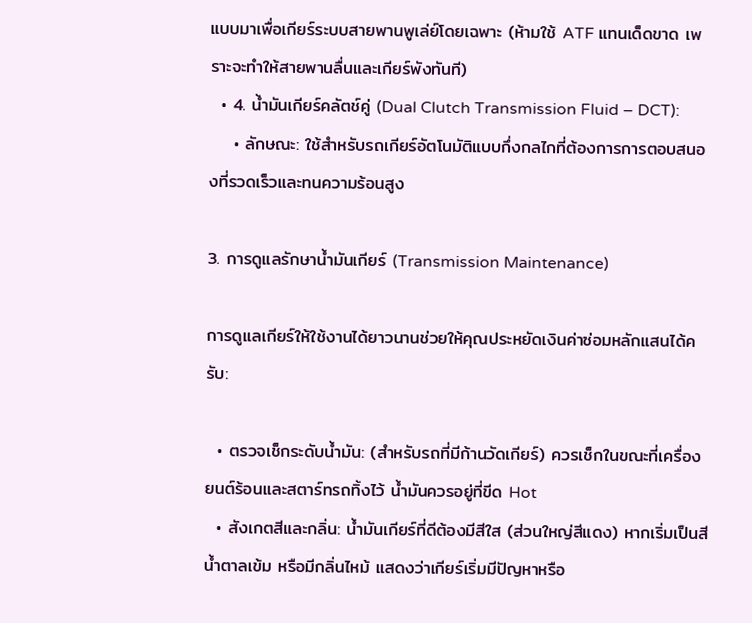แบบมาเพื่อเกียร์ระบบสายพานพูเล่ย์โดยเฉพาะ (ห้ามใช้ ATF แทนเด็ดขาด เพราะจะทำให้สายพานลื่นและเกียร์พังทันที)
  • 4. น้ำมันเกียร์คลัตช์คู่ (Dual Clutch Transmission Fluid – DCT):
    • ลักษณะ: ใช้สำหรับรถเกียร์อัตโนมัติแบบกึ่งกลไกที่ต้องการการตอบสนองที่รวดเร็วและทนความร้อนสูง

3. การดูแลรักษาน้ำมันเกียร์ (Transmission Maintenance)

การดูแลเกียร์ให้ใช้งานได้ยาวนานช่วยให้คุณประหยัดเงินค่าซ่อมหลักแสนได้ครับ:

  • ตรวจเช็กระดับน้ำมัน: (สำหรับรถที่มีก้านวัดเกียร์) ควรเช็กในขณะที่เครื่องยนต์ร้อนและสตาร์ทรถทิ้งไว้ น้ำมันควรอยู่ที่ขีด Hot
  • สังเกตสีและกลิ่น: น้ำมันเกียร์ที่ดีต้องมีสีใส (ส่วนใหญ่สีแดง) หากเริ่มเป็นสีน้ำตาลเข้ม หรือมีกลิ่นไหม้ แสดงว่าเกียร์เริ่มมีปัญหาหรือ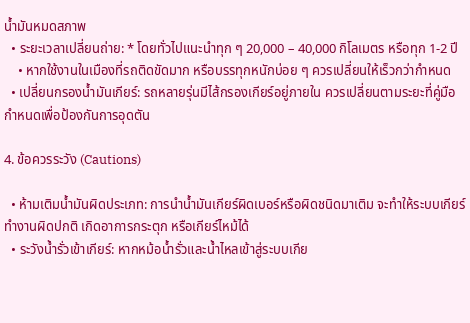น้ำมันหมดสภาพ
  • ระยะเวลาเปลี่ยนถ่าย: * โดยทั่วไปแนะนำทุก ๆ 20,000 – 40,000 กิโลเมตร หรือทุก 1-2 ปี
    • หากใช้งานในเมืองที่รถติดขัดมาก หรือบรรทุกหนักบ่อย ๆ ควรเปลี่ยนให้เร็วกว่ากำหนด
  • เปลี่ยนกรองน้ำมันเกียร์: รถหลายรุ่นมีไส้กรองเกียร์อยู่ภายใน ควรเปลี่ยนตามระยะที่คู่มือกำหนดเพื่อป้องกันการอุดตัน

4. ข้อควรระวัง (Cautions)

  • ห้ามเติมน้ำมันผิดประเภท: การนำน้ำมันเกียร์ผิดเบอร์หรือผิดชนิดมาเติม จะทำให้ระบบเกียร์ทำงานผิดปกติ เกิดอาการกระตุก หรือเกียร์ไหม้ได้
  • ระวังน้ำรั่วเข้าเกียร์: หากหม้อน้ำรั่วและน้ำไหลเข้าสู่ระบบเกีย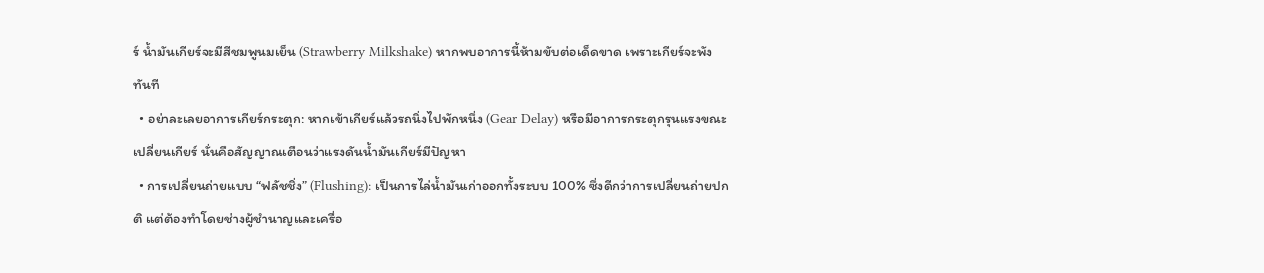ร์ น้ำมันเกียร์จะมีสีชมพูนมเย็น (Strawberry Milkshake) หากพบอาการนี้ห้ามขับต่อเด็ดขาด เพราะเกียร์จะพังทันที
  • อย่าละเลยอาการเกียร์กระตุก: หากเข้าเกียร์แล้วรถนิ่งไปพักหนึ่ง (Gear Delay) หรือมีอาการกระตุกรุนแรงขณะเปลี่ยนเกียร์ นั่นคือสัญญาณเตือนว่าแรงดันน้ำมันเกียร์มีปัญหา
  • การเปลี่ยนถ่ายแบบ “ฟลัชชิ่ง” (Flushing): เป็นการไล่น้ำมันเก่าออกทั้งระบบ 100% ซึ่งดีกว่าการเปลี่ยนถ่ายปกติ แต่ต้องทำโดยช่างผู้ชำนาญและเครื่อ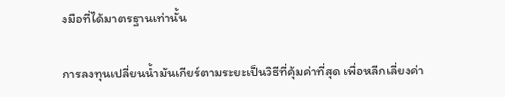งมือที่ได้มาตรฐานเท่านั้น

การลงทุนเปลี่ยนน้ำมันเกียร์ตามระยะเป็นวิธีที่คุ้มค่าที่สุด เพื่อหลีกเลี่ยงค่า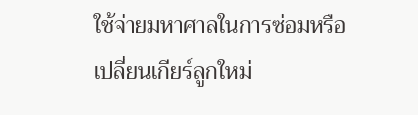ใช้จ่ายมหาศาลในการซ่อมหรือเปลี่ยนเกียร์ลูกใหม่